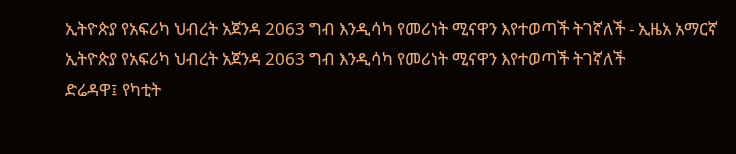ኢትዮጵያ የአፍሪካ ህብረት አጀንዳ 2063 ግብ እንዲሳካ የመሪነት ሚናዋን እየተወጣች ትገኛለች - ኢዜአ አማርኛ
ኢትዮጵያ የአፍሪካ ህብረት አጀንዳ 2063 ግብ እንዲሳካ የመሪነት ሚናዋን እየተወጣች ትገኛለች
ድሬዳዋ፤ የካቲት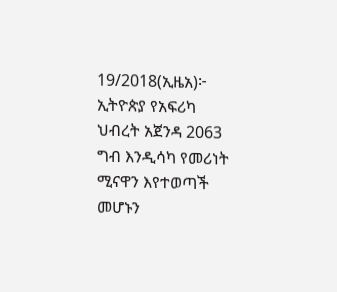19/2018(ኢዜአ)፦ ኢትዮጵያ የአፍሪካ ህብረት አጀንዳ 2063 ግብ እንዲሳካ የመሪነት ሚናዋን እየተወጣች መሆኑን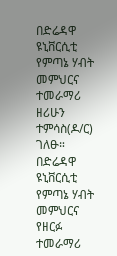በድሬዳዋ ዩኒቨርሲቲ የምጣኔ ሃብት መምህርና ተመራማሪ ዘሪሁን ተምሳስ(ዶ/ር) ገለፁ።
በድሬዳዋ ዩኒቨርሲቲ የምጣኔ ሃብት መምህርና የዘርፉ ተመራማሪ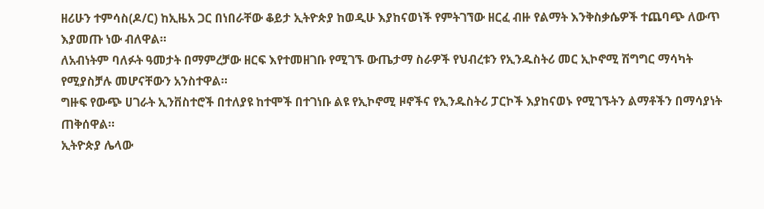ዘሪሁን ተምሳስ(ዶ/ር) ከኢዜአ ጋር በነበራቸው ቆይታ ኢትዮጵያ ከወዲሁ እያከናወነች የምትገኘው ዘርፈ ብዙ የልማት እንቅስቃሴዎች ተጨባጭ ለውጥ እያመጡ ነው ብለዋል።
ለአብነትም ባለፉት ዓመታት በማምረቻው ዘርፍ እየተመዘገቡ የሚገኙ ውጤታማ ስራዎች የህብረቱን የኢንዱስትሪ መር ኢኮኖሚ ሽግግር ማሳካት የሚያስቻሉ መሆናቸውን አንስተዋል።
ግዙፍ የውጭ ሀገራት ኢንቨስተሮች በተለያዩ ከተሞች በተገነቡ ልዩ የኢኮኖሚ ዞኖችና የኢንዱስትሪ ፓርኮች እያከናወኑ የሚገኙትን ልማቶችን በማሳያነት ጠቅሰዋል።
ኢትዮጵያ ሌላው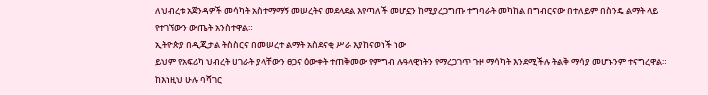ለህብረቱ አጀንዳዎች መሳካት አስተማማኝ መሠረትና መደላደል እየጣለች መሆኗን ከሚያረጋግጡ ተግባራት መካከል በግብርናው በተለይም በስንዴ ልማት ላይ የተገኘውን ውጤት አንስተዋል።
ኢትዮጵያ በዲጂታል ትስስርና በመሠረተ ልማት አስደናቂ ሥራ እያከናወነች ነው
ይህም የአፍሪካ ህብረት ሀገራት ያላቸውን ፀጋና ዕውቀት ተጠቅመው የምግብ ሉዓላዊነትን የማረጋገጥ ጉዞ ማሳካት እንደሚችሉ ትልቅ ማሳያ መሆኑንም ተናግረዋል።
ከእነዚህ ሁሉ ባሻገር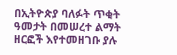በኢትዮጵያ ባለፉት ጥቂት ዓመታት በመሠረተ ልማት ዘርፎች እየተመዘገቡ ያሉ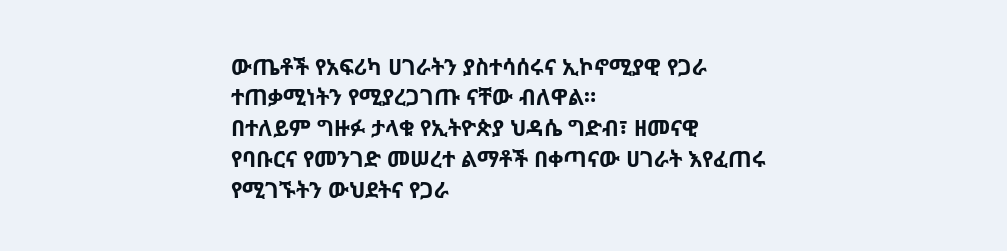ውጤቶች የአፍሪካ ሀገራትን ያስተሳሰሩና ኢኮኖሚያዊ የጋራ ተጠቃሚነትን የሚያረጋገጡ ናቸው ብለዋል።
በተለይም ግዙፉ ታላቁ የኢትዮጵያ ህዳሴ ግድብ፣ ዘመናዊ የባቡርና የመንገድ መሠረተ ልማቶች በቀጣናው ሀገራት እየፈጠሩ የሚገኙትን ውህደትና የጋራ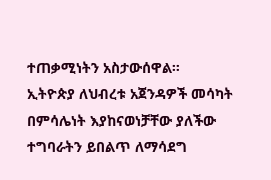ተጠቃሚነትን አስታውሰዋል።
ኢትዮጵያ ለህብረቱ አጀንዳዎች መሳካት በምሳሌነት እያከናወነቻቸው ያለችው ተግባራትን ይበልጥ ለማሳደግ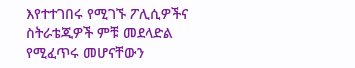እየተተገበሩ የሚገኙ ፖሊሲዎችና ስትራቴጂዎች ምቹ መደላድል የሚፈጥሩ መሆናቸውን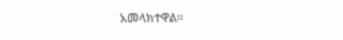አመላክተዋል።